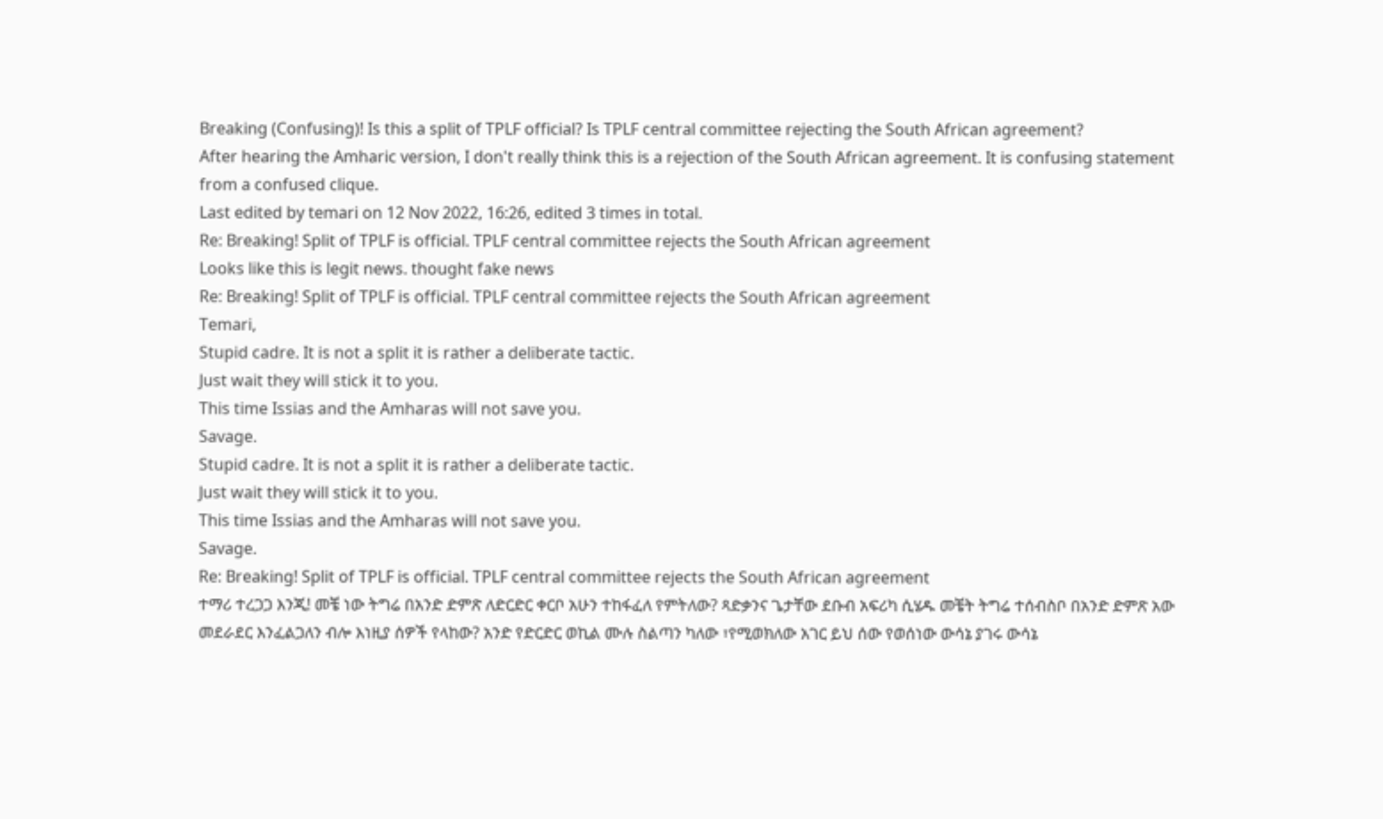Breaking (Confusing)! Is this a split of TPLF official? Is TPLF central committee rejecting the South African agreement?
After hearing the Amharic version, I don't really think this is a rejection of the South African agreement. It is confusing statement from a confused clique.
Last edited by temari on 12 Nov 2022, 16:26, edited 3 times in total.
Re: Breaking! Split of TPLF is official. TPLF central committee rejects the South African agreement
Looks like this is legit news. thought fake news
Re: Breaking! Split of TPLF is official. TPLF central committee rejects the South African agreement
Temari,
Stupid cadre. It is not a split it is rather a deliberate tactic.
Just wait they will stick it to you.
This time Issias and the Amharas will not save you.
Savage.
Stupid cadre. It is not a split it is rather a deliberate tactic.
Just wait they will stick it to you.
This time Issias and the Amharas will not save you.
Savage.
Re: Breaking! Split of TPLF is official. TPLF central committee rejects the South African agreement
ተማሪ ተረጋጋ እንጂ! መቼ ነው ትግሬ በአንድ ድምጽ ለድርድር ቀርቦ አሁን ተከፋፈለ የምትለው? ጻድቃንና ጌታቸው ደቡብ አፍሪካ ሲሄዱ መቼት ትግሬ ተሰብስቦ በአንድ ድምጽ አው መደራደር እንፈልጋለን ብሎ እነዚያ ሰዎች የላከው? አንድ የድርድር ወኪል ሙሉ ስልጣን ካለው ፣የሚወክለው አገር ይህ ሰው የወሰነው ውሳኔ ያገሩ ውሳኔ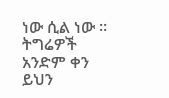ነው ሲል ነው ። ትግሬዎች አንድም ቀን ይህን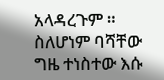አላዳረጉም ። ስለሆነም ባሻቸው ግዜ ተነስተው እሱ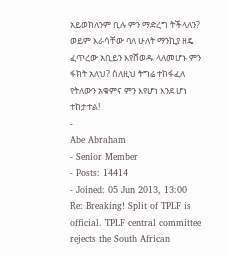አይወክለንም ቢሉ ምን ማድረግ ትችላለን? ወይም እራሳቸው ባለ ሁለት ማንኪያ ዘዴ ፈጥረው አቢይን እየሸወዱ ላለመሆኑ ምን ፋክት አለህ? ስለዚህ ትግሬ ተከፋፈለ የትለውን አቁምና ምን እየሆነ እንደ ሆነ ተከታተል!
-
Abe Abraham
- Senior Member
- Posts: 14414
- Joined: 05 Jun 2013, 13:00
Re: Breaking! Split of TPLF is official. TPLF central committee rejects the South African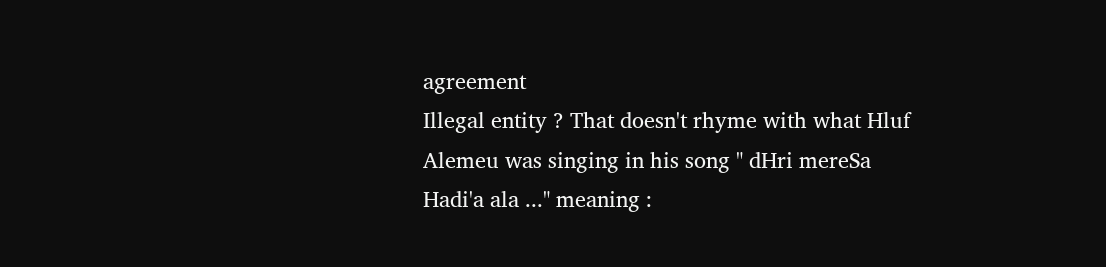agreement
Illegal entity ? That doesn't rhyme with what Hluf Alemeu was singing in his song " dHri mereSa Hadi'a ala ..." meaning :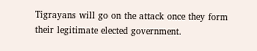Tigrayans will go on the attack once they form their legitimate elected government.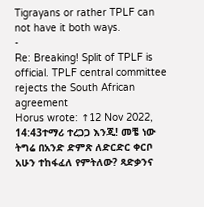Tigrayans or rather TPLF can not have it both ways.
-
Re: Breaking! Split of TPLF is official. TPLF central committee rejects the South African agreement
Horus wrote: ↑12 Nov 2022, 14:43ተማሪ ተረጋጋ እንጂ! መቼ ነው ትግሬ በአንድ ድምጽ ለድርድር ቀርቦ አሁን ተከፋፈለ የምትለው? ጻድቃንና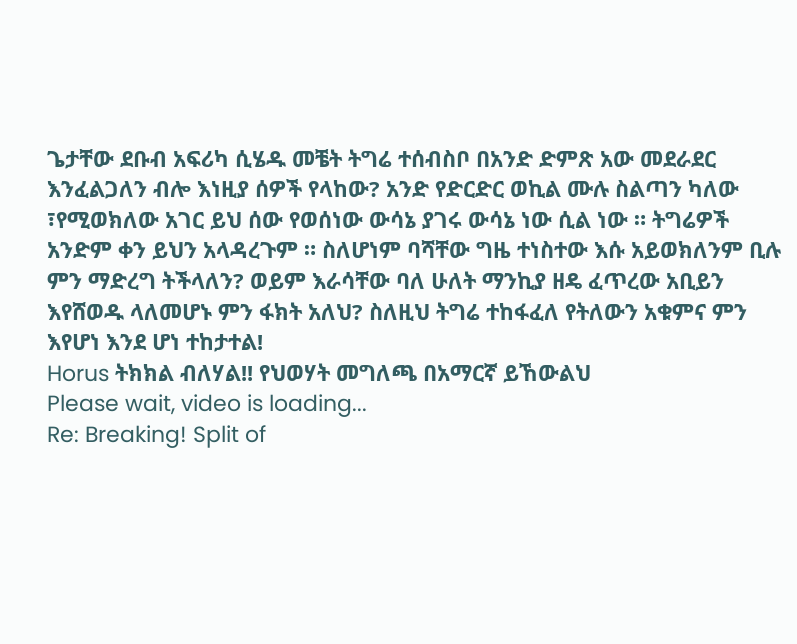ጌታቸው ደቡብ አፍሪካ ሲሄዱ መቼት ትግሬ ተሰብስቦ በአንድ ድምጽ አው መደራደር እንፈልጋለን ብሎ እነዚያ ሰዎች የላከው? አንድ የድርድር ወኪል ሙሉ ስልጣን ካለው ፣የሚወክለው አገር ይህ ሰው የወሰነው ውሳኔ ያገሩ ውሳኔ ነው ሲል ነው ። ትግሬዎች አንድም ቀን ይህን አላዳረጉም ። ስለሆነም ባሻቸው ግዜ ተነስተው እሱ አይወክለንም ቢሉ ምን ማድረግ ትችላለን? ወይም እራሳቸው ባለ ሁለት ማንኪያ ዘዴ ፈጥረው አቢይን እየሸወዱ ላለመሆኑ ምን ፋክት አለህ? ስለዚህ ትግሬ ተከፋፈለ የትለውን አቁምና ምን እየሆነ እንደ ሆነ ተከታተል!
Horus ትክክል ብለሃል!! የህወሃት መግለጫ በአማርኛ ይኸውልህ
Please wait, video is loading...
Re: Breaking! Split of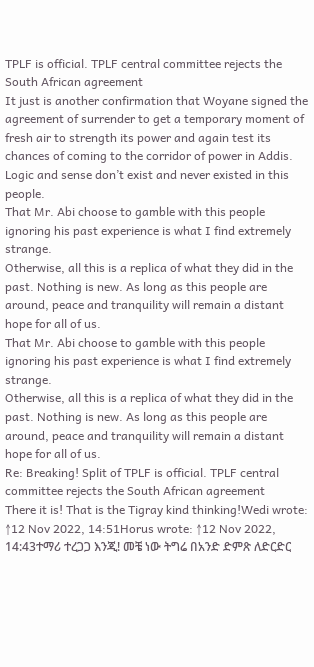TPLF is official. TPLF central committee rejects the South African agreement
It just is another confirmation that Woyane signed the agreement of surrender to get a temporary moment of fresh air to strength its power and again test its chances of coming to the corridor of power in Addis. Logic and sense don’t exist and never existed in this people.
That Mr. Abi choose to gamble with this people ignoring his past experience is what I find extremely strange.
Otherwise, all this is a replica of what they did in the past. Nothing is new. As long as this people are around, peace and tranquility will remain a distant hope for all of us.
That Mr. Abi choose to gamble with this people ignoring his past experience is what I find extremely strange.
Otherwise, all this is a replica of what they did in the past. Nothing is new. As long as this people are around, peace and tranquility will remain a distant hope for all of us.
Re: Breaking! Split of TPLF is official. TPLF central committee rejects the South African agreement
There it is! That is the Tigray kind thinking!Wedi wrote: ↑12 Nov 2022, 14:51Horus wrote: ↑12 Nov 2022, 14:43ተማሪ ተረጋጋ እንጂ! መቼ ነው ትግሬ በአንድ ድምጽ ለድርድር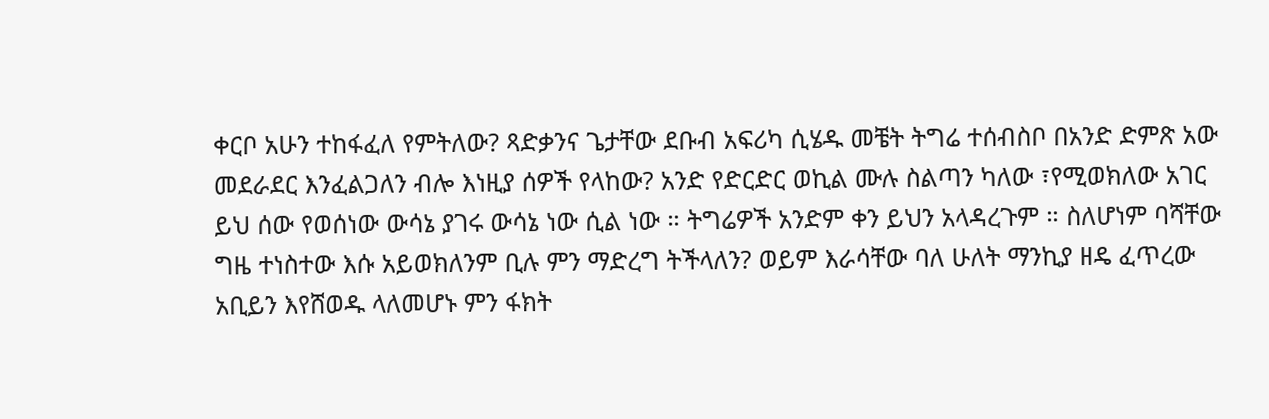ቀርቦ አሁን ተከፋፈለ የምትለው? ጻድቃንና ጌታቸው ደቡብ አፍሪካ ሲሄዱ መቼት ትግሬ ተሰብስቦ በአንድ ድምጽ አው መደራደር እንፈልጋለን ብሎ እነዚያ ሰዎች የላከው? አንድ የድርድር ወኪል ሙሉ ስልጣን ካለው ፣የሚወክለው አገር ይህ ሰው የወሰነው ውሳኔ ያገሩ ውሳኔ ነው ሲል ነው ። ትግሬዎች አንድም ቀን ይህን አላዳረጉም ። ስለሆነም ባሻቸው ግዜ ተነስተው እሱ አይወክለንም ቢሉ ምን ማድረግ ትችላለን? ወይም እራሳቸው ባለ ሁለት ማንኪያ ዘዴ ፈጥረው አቢይን እየሸወዱ ላለመሆኑ ምን ፋክት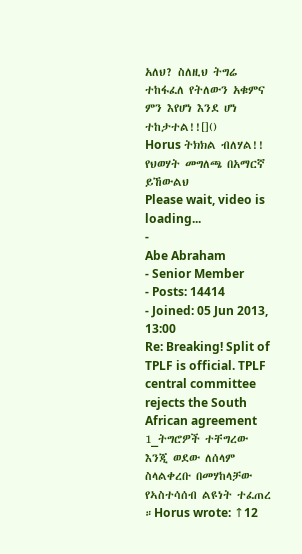አለህ? ስለዚህ ትግሬ ተከፋፈለ የትለውን አቁምና ምን እየሆነ እንደ ሆነ ተከታተል!![]()
Horus ትክክል ብለሃል!! የህወሃት መግለጫ በአማርኛ ይኸውልህ
Please wait, video is loading...
-
Abe Abraham
- Senior Member
- Posts: 14414
- Joined: 05 Jun 2013, 13:00
Re: Breaking! Split of TPLF is official. TPLF central committee rejects the South African agreement
1_ትግሮዎች ተቸግረው እንጂ ወደው ለሰላም ስላልቀረቡ በመሃከላቻው የኣስተሳሰብ ልዩነት ተፈጠረ ።Horus wrote: ↑12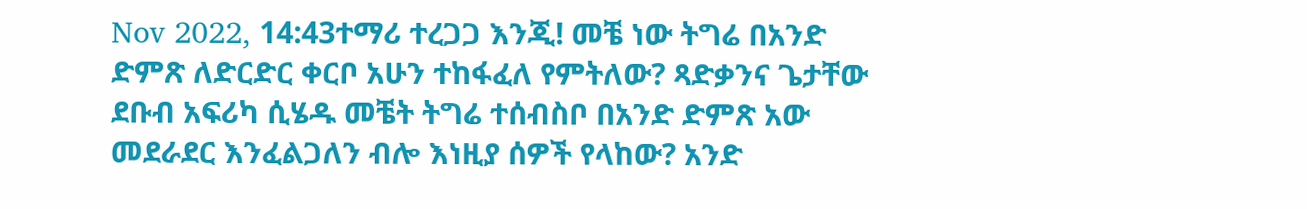Nov 2022, 14:43ተማሪ ተረጋጋ እንጂ! መቼ ነው ትግሬ በአንድ ድምጽ ለድርድር ቀርቦ አሁን ተከፋፈለ የምትለው? ጻድቃንና ጌታቸው ደቡብ አፍሪካ ሲሄዱ መቼት ትግሬ ተሰብስቦ በአንድ ድምጽ አው መደራደር እንፈልጋለን ብሎ እነዚያ ሰዎች የላከው? አንድ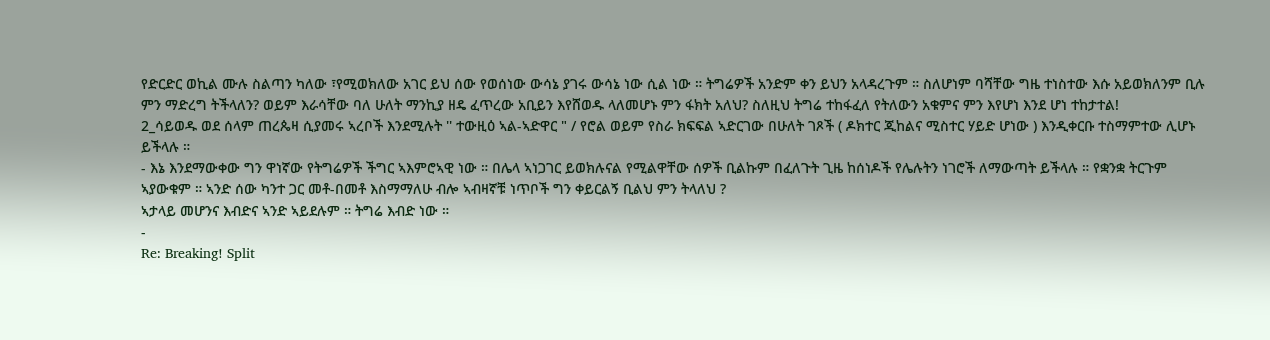የድርድር ወኪል ሙሉ ስልጣን ካለው ፣የሚወክለው አገር ይህ ሰው የወሰነው ውሳኔ ያገሩ ውሳኔ ነው ሲል ነው ። ትግሬዎች አንድም ቀን ይህን አላዳረጉም ። ስለሆነም ባሻቸው ግዜ ተነስተው እሱ አይወክለንም ቢሉ ምን ማድረግ ትችላለን? ወይም እራሳቸው ባለ ሁለት ማንኪያ ዘዴ ፈጥረው አቢይን እየሸወዱ ላለመሆኑ ምን ፋክት አለህ? ስለዚህ ትግሬ ተከፋፈለ የትለውን አቁምና ምን እየሆነ እንደ ሆነ ተከታተል!
2_ሳይወዱ ወደ ሰላም ጠረጴዛ ሲያመሩ ኣረቦች እንደሚሉት '' ተውዚዕ ኣል-ኣድዋር " / የሮል ወይም የስራ ክፍፍል ኣድርገው በሁለት ገጾች ( ዶክተር ጂከልና ሚስተር ሃይድ ሆነው ) እንዲቀርቡ ተስማምተው ሊሆኑ ይችላሉ ።
- እኔ እንደማውቀው ግን ዋነኛው የትግሬዎች ችግር ኣእምሮኣዊ ነው ። በሌላ ኣነጋገር ይወክሉናል የሚልዋቸው ሰዎች ቢልኩም በፈለጉት ጊዜ ከሰነዶች የሌሉትን ነገሮች ለማውጣት ይችላሉ ። የቋንቋ ትርጉም ኣያውቁም ። ኣንድ ሰው ካንተ ጋር መቶ-በመቶ እስማማለሁ ብሎ ኣብዛኛቹ ነጥቦች ግን ቀይርልኝ ቢልህ ምን ትላለህ ?
ኣታላይ መሆንና እብድና ኣንድ ኣይደሉም ። ትግሬ እብድ ነው ።
-
Re: Breaking! Split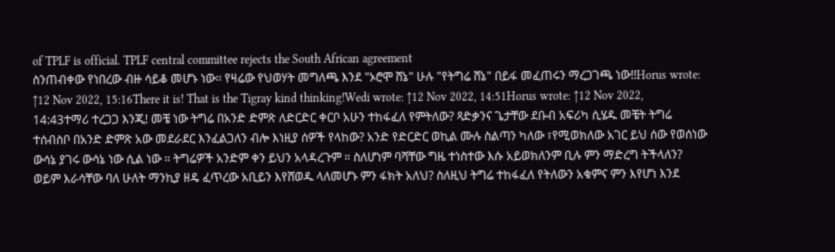of TPLF is official. TPLF central committee rejects the South African agreement
ስንጠብቀው የነበረው ብዙ ሳይቆ መሆኑ ነው፡፡ የዛሬው የህወሃት መግለጫ እንደ "ኦሮሞ ሸኔ" ሁሉ "የትግሬ ሸኔ" በይፋ መፈጠሩን ማረጋገጫ ነው!!Horus wrote: ↑12 Nov 2022, 15:16There it is! That is the Tigray kind thinking!Wedi wrote: ↑12 Nov 2022, 14:51Horus wrote: ↑12 Nov 2022, 14:43ተማሪ ተረጋጋ እንጂ! መቼ ነው ትግሬ በአንድ ድምጽ ለድርድር ቀርቦ አሁን ተከፋፈለ የምትለው? ጻድቃንና ጌታቸው ደቡብ አፍሪካ ሲሄዱ መቼት ትግሬ ተሰብስቦ በአንድ ድምጽ አው መደራደር እንፈልጋለን ብሎ እነዚያ ሰዎች የላከው? አንድ የድርድር ወኪል ሙሉ ስልጣን ካለው ፣የሚወክለው አገር ይህ ሰው የወሰነው ውሳኔ ያገሩ ውሳኔ ነው ሲል ነው ። ትግሬዎች አንድም ቀን ይህን አላዳረጉም ። ስለሆነም ባሻቸው ግዜ ተነስተው እሱ አይወክለንም ቢሉ ምን ማድረግ ትችላለን? ወይም እራሳቸው ባለ ሁለት ማንኪያ ዘዴ ፈጥረው አቢይን እየሸወዱ ላለመሆኑ ምን ፋክት አለህ? ስለዚህ ትግሬ ተከፋፈለ የትለውን አቁምና ምን እየሆነ እንደ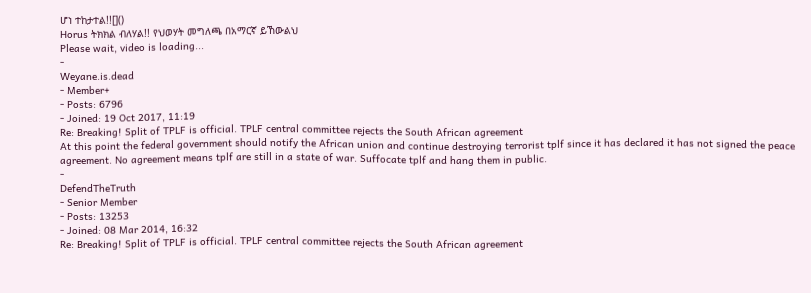ሆነ ተከታተል!![]()
Horus ትክክል ብለሃል!! የህወሃት መግለጫ በአማርኛ ይኸውልህ
Please wait, video is loading...
-
Weyane.is.dead
- Member+
- Posts: 6796
- Joined: 19 Oct 2017, 11:19
Re: Breaking! Split of TPLF is official. TPLF central committee rejects the South African agreement
At this point the federal government should notify the African union and continue destroying terrorist tplf since it has declared it has not signed the peace agreement. No agreement means tplf are still in a state of war. Suffocate tplf and hang them in public.
-
DefendTheTruth
- Senior Member
- Posts: 13253
- Joined: 08 Mar 2014, 16:32
Re: Breaking! Split of TPLF is official. TPLF central committee rejects the South African agreement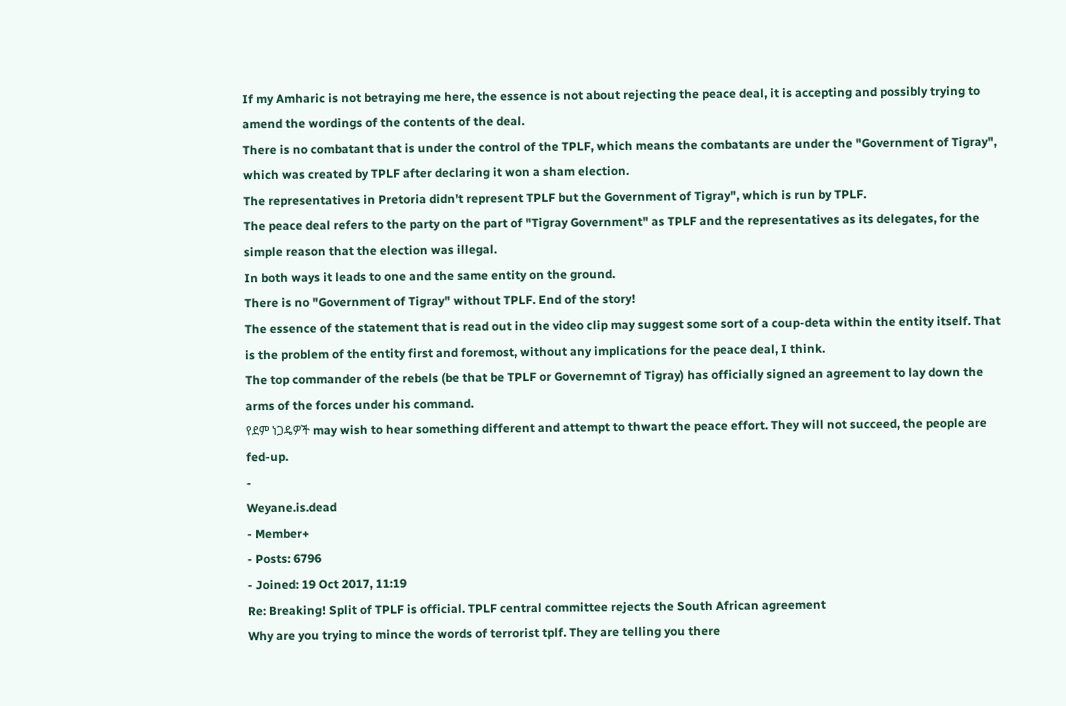If my Amharic is not betraying me here, the essence is not about rejecting the peace deal, it is accepting and possibly trying to amend the wordings of the contents of the deal.
There is no combatant that is under the control of the TPLF, which means the combatants are under the "Government of Tigray", which was created by TPLF after declaring it won a sham election.
The representatives in Pretoria didn't represent TPLF but the Government of Tigray", which is run by TPLF.
The peace deal refers to the party on the part of "Tigray Government" as TPLF and the representatives as its delegates, for the simple reason that the election was illegal.
In both ways it leads to one and the same entity on the ground.
There is no "Government of Tigray" without TPLF. End of the story!
The essence of the statement that is read out in the video clip may suggest some sort of a coup-deta within the entity itself. That is the problem of the entity first and foremost, without any implications for the peace deal, I think.
The top commander of the rebels (be that be TPLF or Governemnt of Tigray) has officially signed an agreement to lay down the arms of the forces under his command.
የደም ነጋዴዎች may wish to hear something different and attempt to thwart the peace effort. They will not succeed, the people are fed-up.
-
Weyane.is.dead
- Member+
- Posts: 6796
- Joined: 19 Oct 2017, 11:19
Re: Breaking! Split of TPLF is official. TPLF central committee rejects the South African agreement
Why are you trying to mince the words of terrorist tplf. They are telling you there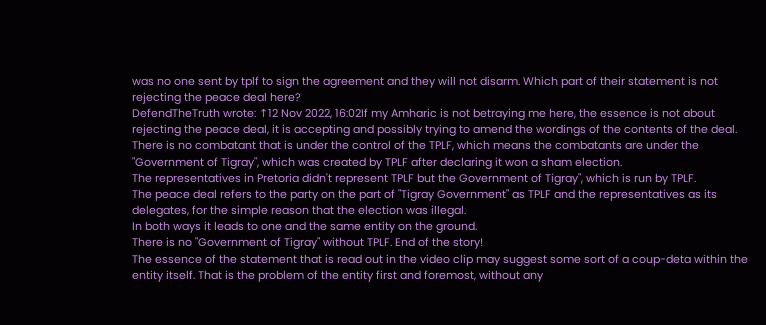was no one sent by tplf to sign the agreement and they will not disarm. Which part of their statement is not rejecting the peace deal here?
DefendTheTruth wrote: ↑12 Nov 2022, 16:02If my Amharic is not betraying me here, the essence is not about rejecting the peace deal, it is accepting and possibly trying to amend the wordings of the contents of the deal.
There is no combatant that is under the control of the TPLF, which means the combatants are under the "Government of Tigray", which was created by TPLF after declaring it won a sham election.
The representatives in Pretoria didn't represent TPLF but the Government of Tigray", which is run by TPLF.
The peace deal refers to the party on the part of "Tigray Government" as TPLF and the representatives as its delegates, for the simple reason that the election was illegal.
In both ways it leads to one and the same entity on the ground.
There is no "Government of Tigray" without TPLF. End of the story!
The essence of the statement that is read out in the video clip may suggest some sort of a coup-deta within the entity itself. That is the problem of the entity first and foremost, without any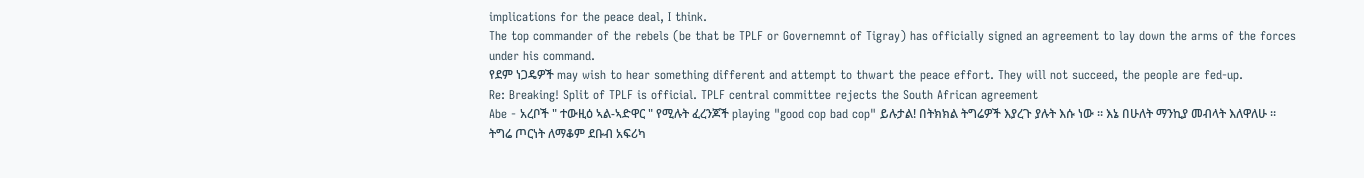implications for the peace deal, I think.
The top commander of the rebels (be that be TPLF or Governemnt of Tigray) has officially signed an agreement to lay down the arms of the forces under his command.
የደም ነጋዴዎች may wish to hear something different and attempt to thwart the peace effort. They will not succeed, the people are fed-up.
Re: Breaking! Split of TPLF is official. TPLF central committee rejects the South African agreement
Abe - አረቦች " ተውዚዕ ኣል-ኣድዋር " የሚሉት ፈረንጆች playing "good cop bad cop" ይሉታል! በትክክል ትግሬዎች እያረጉ ያሉት እሱ ነው ። እኔ በሁለት ማንኪያ መብላት እለዋለሁ ። ትግሬ ጦርነት ለማቆም ደቡብ አፍሪካ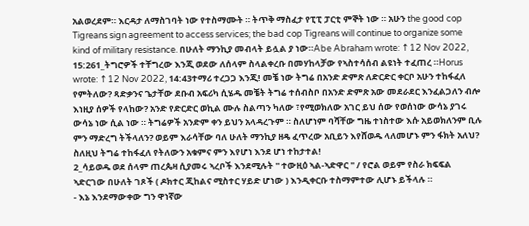አልወረደም። እርዳታ ለማስገባት ነው የተስማሙት ። ትጥቅ ማስፈታ የፒፒ ፓርቲ ምኞት ነው ። አሁን the good cop Tigreans sign agreement to access services; the bad cop Tigreans will continue to organize some kind of military resistance. በሁለት ማንኪያ መብላት ይሏል ያ ነው።Abe Abraham wrote: ↑12 Nov 2022, 15:261_ትግሮዎች ተቸግረው እንጂ ወደው ለሰላም ስላልቀረቡ በመሃከላቻው የኣስተሳሰብ ልዩነት ተፈጠረ ።Horus wrote: ↑12 Nov 2022, 14:43ተማሪ ተረጋጋ እንጂ! መቼ ነው ትግሬ በአንድ ድምጽ ለድርድር ቀርቦ አሁን ተከፋፈለ የምትለው? ጻድቃንና ጌታቸው ደቡብ አፍሪካ ሲሄዱ መቼት ትግሬ ተሰብስቦ በአንድ ድምጽ አው መደራደር እንፈልጋለን ብሎ እነዚያ ሰዎች የላከው? አንድ የድርድር ወኪል ሙሉ ስልጣን ካለው ፣የሚወክለው አገር ይህ ሰው የወሰነው ውሳኔ ያገሩ ውሳኔ ነው ሲል ነው ። ትግሬዎች አንድም ቀን ይህን አላዳረጉም ። ስለሆነም ባሻቸው ግዜ ተነስተው እሱ አይወክለንም ቢሉ ምን ማድረግ ትችላለን? ወይም እራሳቸው ባለ ሁለት ማንኪያ ዘዴ ፈጥረው አቢይን እየሸወዱ ላለመሆኑ ምን ፋክት አለህ? ስለዚህ ትግሬ ተከፋፈለ የትለውን አቁምና ምን እየሆነ እንደ ሆነ ተከታተል!
2_ሳይወዱ ወደ ሰላም ጠረጴዛ ሲያመሩ ኣረቦች እንደሚሉት '' ተውዚዕ ኣል-ኣድዋር " / የሮል ወይም የስራ ክፍፍል ኣድርገው በሁለት ገጾች ( ዶክተር ጂከልና ሚስተር ሃይድ ሆነው ) እንዲቀርቡ ተስማምተው ሊሆኑ ይችላሉ ።
- እኔ እንደማውቀው ግን ዋነኛው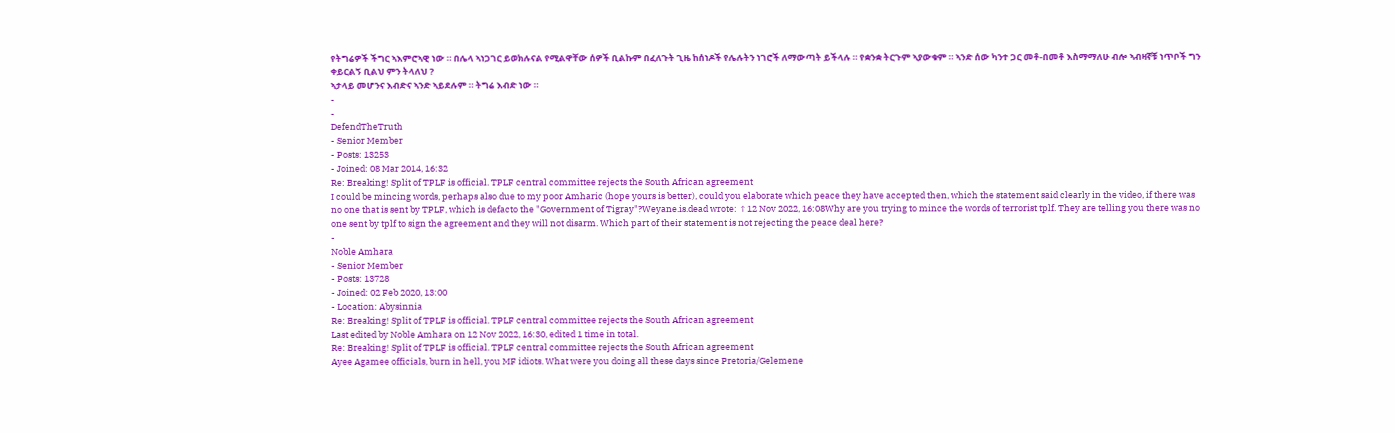የትግሬዎች ችግር ኣእምሮኣዊ ነው ። በሌላ ኣነጋገር ይወክሉናል የሚልዋቸው ሰዎች ቢልኩም በፈለጉት ጊዜ ከሰነዶች የሌሉትን ነገሮች ለማውጣት ይችላሉ ። የቋንቋ ትርጉም ኣያውቁም ። ኣንድ ሰው ካንተ ጋር መቶ-በመቶ እስማማለሁ ብሎ ኣብዛኛቹ ነጥቦች ግን ቀይርልኝ ቢልህ ምን ትላለህ ?
ኣታላይ መሆንና እብድና ኣንድ ኣይደሉም ። ትግሬ እብድ ነው ።
-
-
DefendTheTruth
- Senior Member
- Posts: 13253
- Joined: 08 Mar 2014, 16:32
Re: Breaking! Split of TPLF is official. TPLF central committee rejects the South African agreement
I could be mincing words, perhaps also due to my poor Amharic (hope yours is better), could you elaborate which peace they have accepted then, which the statement said clearly in the video, if there was no one that is sent by TPLF, which is defacto the "Government of Tigray"?Weyane.is.dead wrote: ↑12 Nov 2022, 16:08Why are you trying to mince the words of terrorist tplf. They are telling you there was no one sent by tplf to sign the agreement and they will not disarm. Which part of their statement is not rejecting the peace deal here?
-
Noble Amhara
- Senior Member
- Posts: 13728
- Joined: 02 Feb 2020, 13:00
- Location: Abysinnia
Re: Breaking! Split of TPLF is official. TPLF central committee rejects the South African agreement
Last edited by Noble Amhara on 12 Nov 2022, 16:30, edited 1 time in total.
Re: Breaking! Split of TPLF is official. TPLF central committee rejects the South African agreement
Ayee Agamee officials, burn in hell, you MF idiots. What were you doing all these days since Pretoria/Gelemene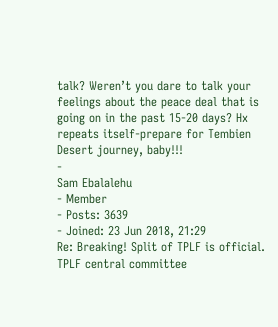talk? Weren’t you dare to talk your feelings about the peace deal that is going on in the past 15-20 days? Hx repeats itself-prepare for Tembien Desert journey, baby!!!
-
Sam Ebalalehu
- Member
- Posts: 3639
- Joined: 23 Jun 2018, 21:29
Re: Breaking! Split of TPLF is official. TPLF central committee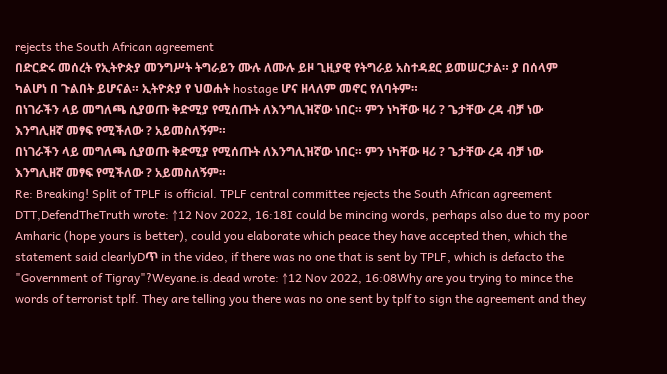rejects the South African agreement
በድርድሩ መሰረት የኢትዮጵያ መንግሥት ትግራይን ሙሉ ለሙሉ ይዞ ጊዚያዊ የትግራይ አስተዳደር ይመሠርታል። ያ በሰላም ካልሆነ በ ጉልበት ይሆናል። ኢትዮጵያ የ ህወሐት hostage ሆና ዘላለም መኖር የለባትም።
በነገራችን ላይ መግለጫ ሲያወጡ ቅድሚያ የሚሰጡት ለእንግሊዝኛው ነበር። ምን ነካቸው ዛሪ ? ጌታቸው ረዳ ብቻ ነው እንግሊዘኛ መፃፍ የሚችለው ? አይመስለኝም።
በነገራችን ላይ መግለጫ ሲያወጡ ቅድሚያ የሚሰጡት ለእንግሊዝኛው ነበር። ምን ነካቸው ዛሪ ? ጌታቸው ረዳ ብቻ ነው እንግሊዘኛ መፃፍ የሚችለው ? አይመስለኝም።
Re: Breaking! Split of TPLF is official. TPLF central committee rejects the South African agreement
DTT,DefendTheTruth wrote: ↑12 Nov 2022, 16:18I could be mincing words, perhaps also due to my poor Amharic (hope yours is better), could you elaborate which peace they have accepted then, which the statement said clearlyDጥ in the video, if there was no one that is sent by TPLF, which is defacto the "Government of Tigray"?Weyane.is.dead wrote: ↑12 Nov 2022, 16:08Why are you trying to mince the words of terrorist tplf. They are telling you there was no one sent by tplf to sign the agreement and they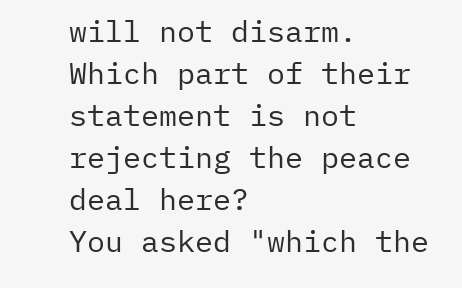will not disarm. Which part of their statement is not rejecting the peace deal here?
You asked "which the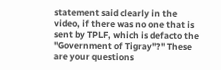statement said clearly in the video, if there was no one that is sent by TPLF, which is defacto the "Government of Tigray"?" These are your questions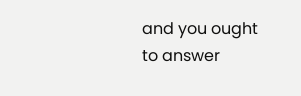and you ought to answer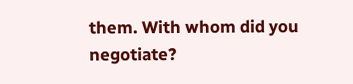them. With whom did you negotiate?